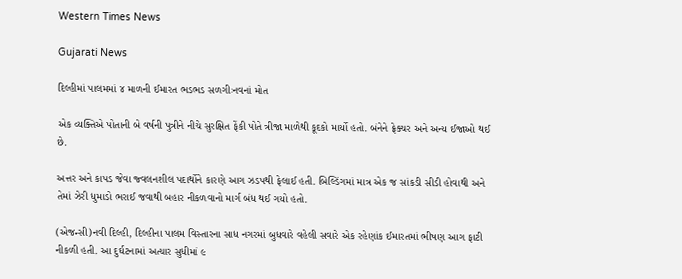Western Times News

Gujarati News

દિલ્હીમાં પાલમમાં ૪ માળની ઈમારત ભડભડ સળગીઃનવનાં મોત

એક વ્યક્તિએ પોતાની બે વર્ષની પુત્રીને નીચે સુરક્ષિત ફેંકી પોતે ત્રીજા માળેથી કૂદકો માર્યો હતો. બંનેને ફ્રેક્ચર અને અન્ય ઈજાઓ થઈ છે.

અત્તર અને કાપડ જેવા જ્વલનશીલ પદાર્થોને કારણે આગ ઝડપથી ફેલાઈ હતી. બિલ્ડિંગમાં માત્ર એક જ સાંકડી સીડી હોવાથી અને તેમાં ઝેરી ધુમાડો ભરાઈ જવાથી બહાર નીકળવાનો માર્ગ બંધ થઈ ગયો હતો.

(એજન્સી)નવી દિલ્હી, દિલ્હીના પાલમ વિસ્તારના સાધ નગરમાં બુધવારે વહેલી સવારે એક રહેણાંક ઈમારતમાં ભીષણ આગ ફાટી નીકળી હતી. આ દુર્ઘટનામાં અત્યાર સુધીમાં ૯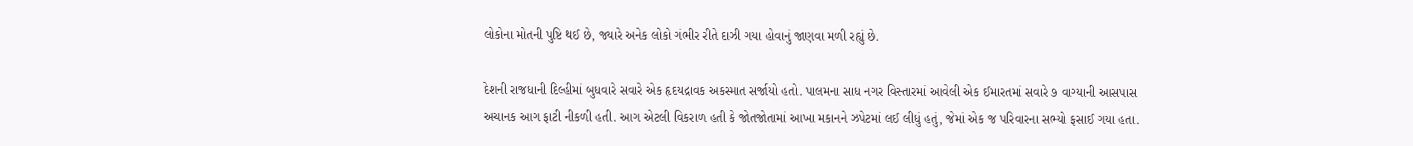લોકોના મોતની પુષ્ટિ થઈ છે, જ્યારે અનેક લોકો ગંભીર રીતે દાઝી ગયા હોવાનું જાણવા મળી રહ્યું છે.

દેશની રાજધાની દિલ્હીમાં બુધવારે સવારે એક હૃદયદ્રાવક અકસ્માત સર્જાયો હતો. પાલમના સાધ નગર વિસ્તારમાં આવેલી એક ઈમારતમાં સવારે ૭ વાગ્યાની આસપાસ અચાનક આગ ફાટી નીકળી હતી. આગ એટલી વિકરાળ હતી કે જોતજોતામાં આખા મકાનને ઝપેટમાં લઈ લીધું હતું, જેમાં એક જ પરિવારના સભ્યો ફસાઈ ગયા હતા.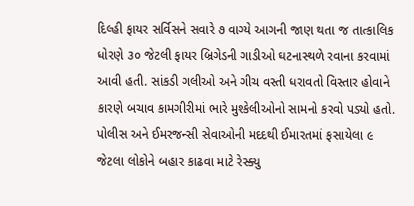દિલ્હી ફાયર સર્વિસને સવારે ૭ વાગ્યે આગની જાણ થતા જ તાત્કાલિક ધોરણે ૩૦ જેટલી ફાયર બ્રિગેડની ગાડીઓ ઘટનાસ્થળે રવાના કરવામાં આવી હતી. સાંકડી ગલીઓ અને ગીચ વસ્તી ધરાવતો વિસ્તાર હોવાને કારણે બચાવ કામગીરીમાં ભારે મુશ્કેલીઓનો સામનો કરવો પડ્યો હતો. પોલીસ અને ઈમરજન્સી સેવાઓની મદદથી ઈમારતમાં ફસાયેલા ૯ જેટલા લોકોને બહાર કાઢવા માટે રેસ્ક્યુ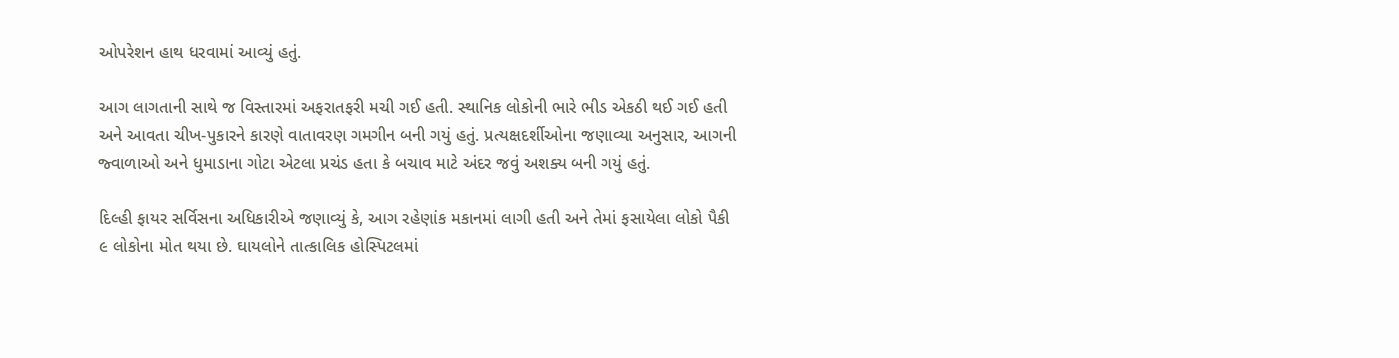ઓપરેશન હાથ ધરવામાં આવ્યું હતું.

આગ લાગતાની સાથે જ વિસ્તારમાં અફરાતફરી મચી ગઈ હતી. સ્થાનિક લોકોની ભારે ભીડ એકઠી થઈ ગઈ હતી અને આવતા ચીખ-પુકારને કારણે વાતાવરણ ગમગીન બની ગયું હતું. પ્રત્યક્ષદર્શીઓના જણાવ્યા અનુસાર, આગની જ્વાળાઓ અને ધુમાડાના ગોટા એટલા પ્રચંડ હતા કે બચાવ માટે અંદર જવું અશક્ય બની ગયું હતું.

દિલ્હી ફાયર સર્વિસના અધિકારીએ જણાવ્યું કે, આગ રહેણાંક મકાનમાં લાગી હતી અને તેમાં ફસાયેલા લોકો પૈકી ૯ લોકોના મોત થયા છે. ઘાયલોને તાત્કાલિક હોસ્પિટલમાં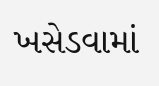ખસેડવામાં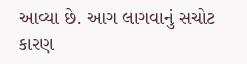આવ્યા છે. આગ લાગવાનું સચોટ કારણ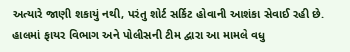અત્યારે જાણી શકાયું નથી, પરંતુ શોર્ટ સર્કિટ હોવાની આશંકા સેવાઈ રહી છે. હાલમાં ફાયર વિભાગ અને પોલીસની ટીમ દ્વારા આ મામલે વધુ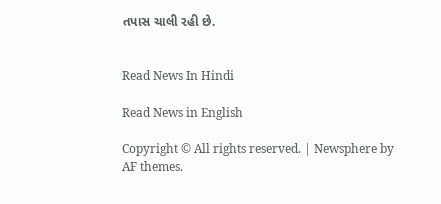તપાસ ચાલી રહી છે.


Read News In Hindi

Read News in English

Copyright © All rights reserved. | Newsphere by AF themes.